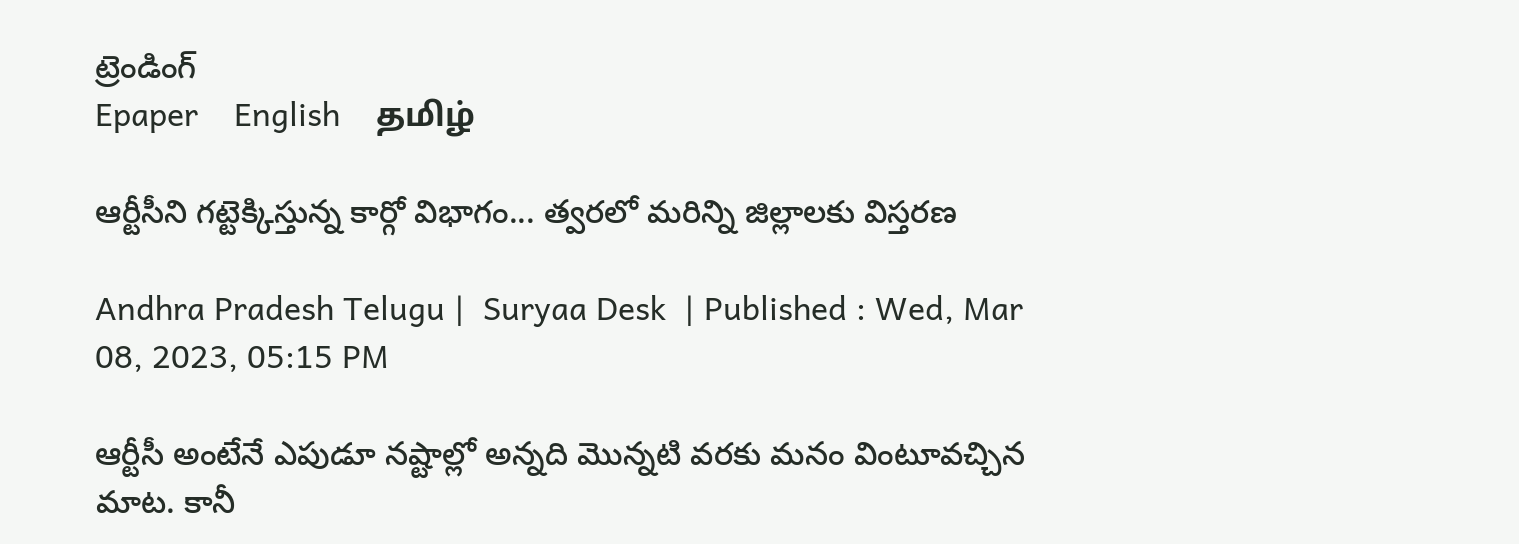ట్రెండింగ్
Epaper    English    தமிழ்

ఆర్టీసీని గట్టెక్కిస్తున్న కార్గో విభాగం... త్వరలో మరిన్ని జిల్లాలకు విస్తరణ

Andhra Pradesh Telugu |  Suryaa Desk  | Published : Wed, Mar 08, 2023, 05:15 PM

ఆర్టీసీ అంటేనే ఎపుడూ నష్టాల్లో అన్నది మొన్నటి వరకు మనం వింటూవచ్చిన మాట. కానీ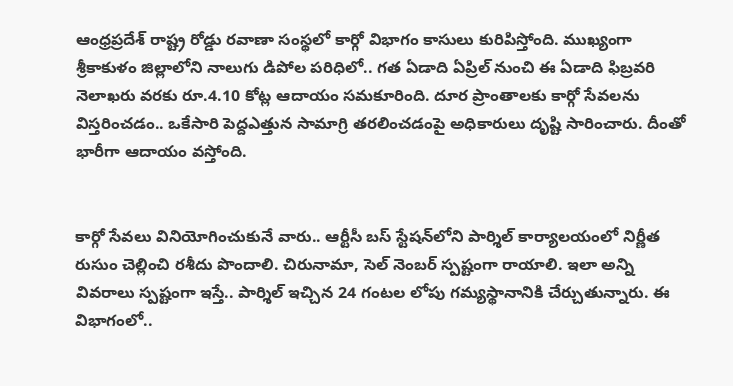ఆంధ్రప్రదేశ్ రాష్ట్ర రోడ్డు రవాణా సంస్థలో కార్గో విభాగం కాసులు కురిపిస్తోంది. ముఖ్యంగా శ్రీకాకుళం జిల్లాలోని నాలుగు డిపోల పరిధిలో.. గత ఏడాది ఏప్రిల్‌ నుంచి ఈ ఏడాది ఫిబ్రవరి నెలాఖరు వరకు రూ.4.10 కోట్ల ఆదాయం సమకూరింది. దూర ప్రాంతాలకు కార్గో సేవలను విస్తరించడం.. ఒకేసారి పెద్దఎత్తున సామాగ్రి తరలించడంపై అధికారులు దృష్టి సారించారు. దీంతో భారీగా ఆదాయం వస్తోంది.


కార్గో సేవలు వినియోగించుకునే వారు.. ఆర్టీసీ బస్‌ స్టేషన్‌లోని పార్శిల్‌ కార్యాలయంలో నిర్ణీత రుసుం చెల్లించి రశీదు పొందాలి. చిరునామా, సెల్‌ నెంబర్ స్పష్టంగా రాయాలి. ఇలా అన్ని వివరాలు స్పష్టంగా ఇస్తే.. పార్శిల్‌ ఇచ్చిన 24 గంటల లోపు గమ్యస్థానానికి చేర్చుతున్నారు. ఈ విభాగంలో..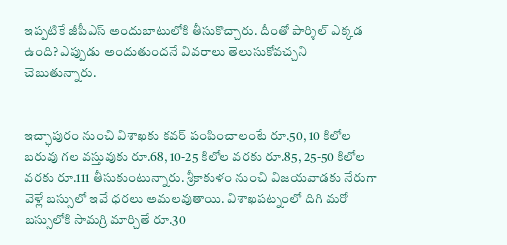ఇప్పటికే జీపీఎస్‌ అందుబాటులోకి తీసుకొచ్చారు. దీంతో పార్శిల్‌ ఎక్కడ ఉంది? ఎప్పుడు అందుతుందనే వివరాలు తెలుసుకోవచ్చని చెబుతున్నారు.


ఇచ్ఛాపురం నుంచి విశాఖకు కవర్‌ పంపించాలంటే రూ.50, 10 కిలోల బరువు గల వస్తువుకు రూ.68, 10-25 కిలోల వరకు రూ.85, 25-50 కిలోల వరకు రూ.111 తీసుకుంటున్నారు. శ్రీకాకుళం నుంచి విజయవాడకు నేరుగా వెళ్లే బస్సులో ఇవే ధరలు అమలవుతాయి. విశాఖపట్నంలో దిగి మరో బస్సులోకి సామగ్రి మార్చితే రూ.30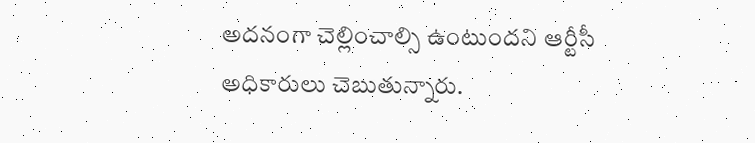అదనంగా చెల్లించాల్సి ఉంటుందని ఆర్టీసీ అధికారులు చెబుతున్నారు.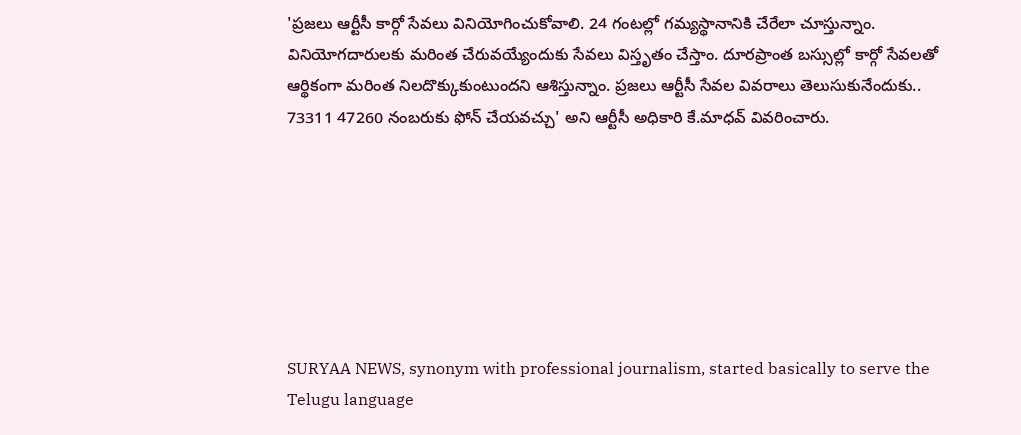'ప్రజలు ఆర్టీసీ కార్గో సేవలు వినియోగించుకోవాలి. 24 గంటల్లో గమ్యస్థానానికి చేరేలా చూస్తున్నాం. వినియోగదారులకు మరింత చేరువయ్యేందుకు సేవలు విస్తృతం చేస్తాం. దూరప్రాంత బస్సుల్లో కార్గో సేవలతో ఆర్థికంగా మరింత నిలదొక్కుకుంటుందని ఆశిస్తున్నాం. ప్రజలు ఆర్టీసీ సేవల వివరాలు తెలుసుకునేందుకు.. 73311 47260 నంబరుకు ఫోన్‌ చేయవచ్చు' అని ఆర్టీసీ అధికారి కే.మాధవ్ వివరించారు.







SURYAA NEWS, synonym with professional journalism, started basically to serve the Telugu language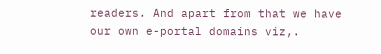readers. And apart from that we have our own e-portal domains viz,.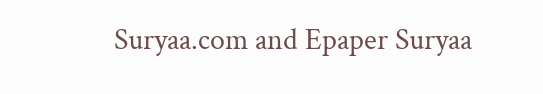Suryaa.com and Epaper Suryaa